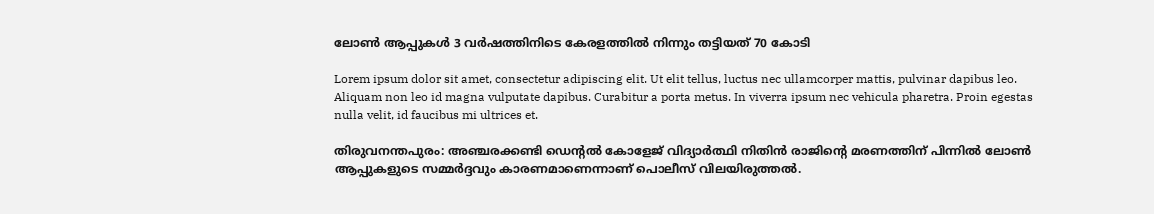ലോൺ ആപ്പുകൾ 3 വർഷത്തിനിടെ കേരളത്തിൽ നിന്നും തട്ടിയത് 70 കോടി

Lorem ipsum dolor sit amet, consectetur adipiscing elit. Ut elit tellus, luctus nec ullamcorper mattis, pulvinar dapibus leo. Aliquam non leo id magna vulputate dapibus. Curabitur a porta metus. In viverra ipsum nec vehicula pharetra. Proin egestas nulla velit, id faucibus mi ultrices et.

തിരുവനന്തപുരം: അഞ്ചരക്കണ്ടി ഡെന്‍റൽ കോളേജ് വിദ്യാ‍ർത്ഥി നിതിൻ രാജിന്‍റെ മരണത്തിന് പിന്നിൽ ലോൺ ആപ്പുകളുടെ സമ്മർദ്ദവും കാരണമാണെന്നാണ് പൊലീസ് വിലയിരുത്തൽ.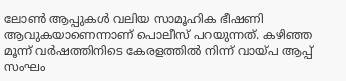ലോൺ ആപ്പുകൾ വലിയ സാമൂഹിക ഭീഷണി ആവുകയാണെന്നാണ് പൊലീസ് പറയുന്നത്. കഴിഞ്ഞ മൂന്ന് വർഷത്തിനിടെ കേരളത്തിൽ നിന്ന് വായ്പ ആപ്പ് സംഘം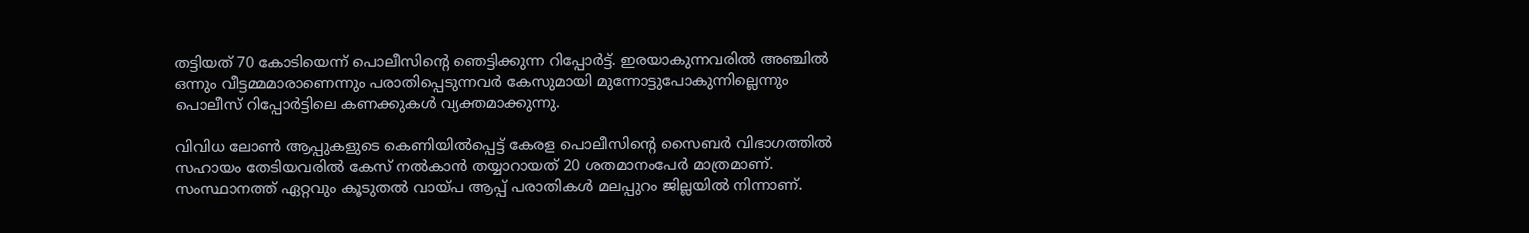തട്ടിയത് 70 കോടിയെന്ന് പൊലീസിന്‍റെ ഞെട്ടിക്കുന്ന റിപ്പോർട്ട്. ഇരയാകുന്നവരിൽ അഞ്ചിൽ ഒന്നും വീട്ടമ്മമാരാണെന്നും പരാതിപ്പെടുന്നവർ കേസുമായി മുന്നോട്ടുപോകുന്നില്ലെന്നും പൊലീസ് റിപ്പോ‍ർട്ടിലെ കണക്കുകൾ വ്യക്തമാക്കുന്നു.

വിവിധ ലോൺ ആപ്പുകളുടെ കെണിയിൽപ്പെട്ട് കേരള പൊലീസിന്‍റെ സൈബർ വിഭാഗത്തിൽ സഹായം തേടിയവരിൽ കേസ് നൽകാൻ തയ്യാറായത് 20 ശതമാനംപേർ മാത്രമാണ്. സംസ്ഥാനത്ത് ഏറ്റവും കൂടുതൽ വായ്പ ആപ്പ് പരാതികൾ മലപ്പുറം ജില്ലയിൽ നിന്നാണ്.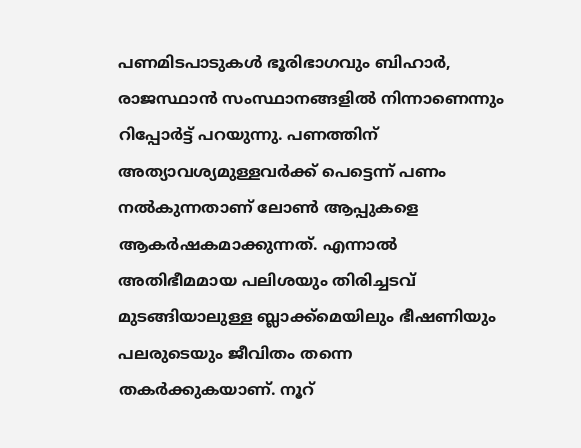പണമിടപാടുകൾ ഭൂരിഭാഗവും ബിഹാർ, രാജസ്ഥാൻ സംസ്ഥാനങ്ങളിൽ നിന്നാണെന്നും റിപ്പോർട്ട് പറയുന്നു. പണത്തിന് അത്യാവശ്യമുള്ളവർക്ക് പെട്ടെന്ന് പണം നൽകുന്നതാണ് ലോൺ ആപ്പുകളെ ആകർഷകമാക്കുന്നത്. എന്നാൽ അതിഭീമമായ പലിശയും തിരിച്ചടവ് മുടങ്ങിയാലുള്ള ബ്ലാക്ക്മെയിലും ഭീഷണിയും പലരുടെയും ജീവിതം തന്നെ തകർക്കുകയാണ്. നൂറ്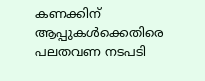കണക്കിന് ആപ്പുകൾക്കെതിരെ പലതവണ നടപടി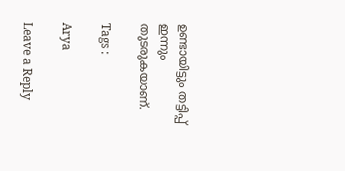ഉണ്ടായിട്ടും തട്ടിപ്പ് ഇന്നും തുടരുകയാണ്.

Tags :

Arya

Leave a Reply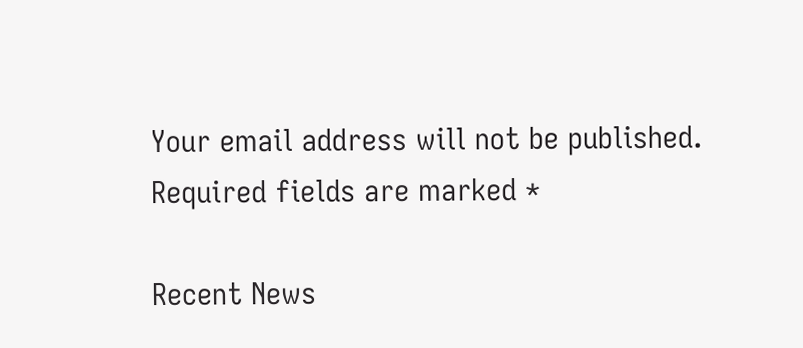Your email address will not be published. Required fields are marked *

Recent News